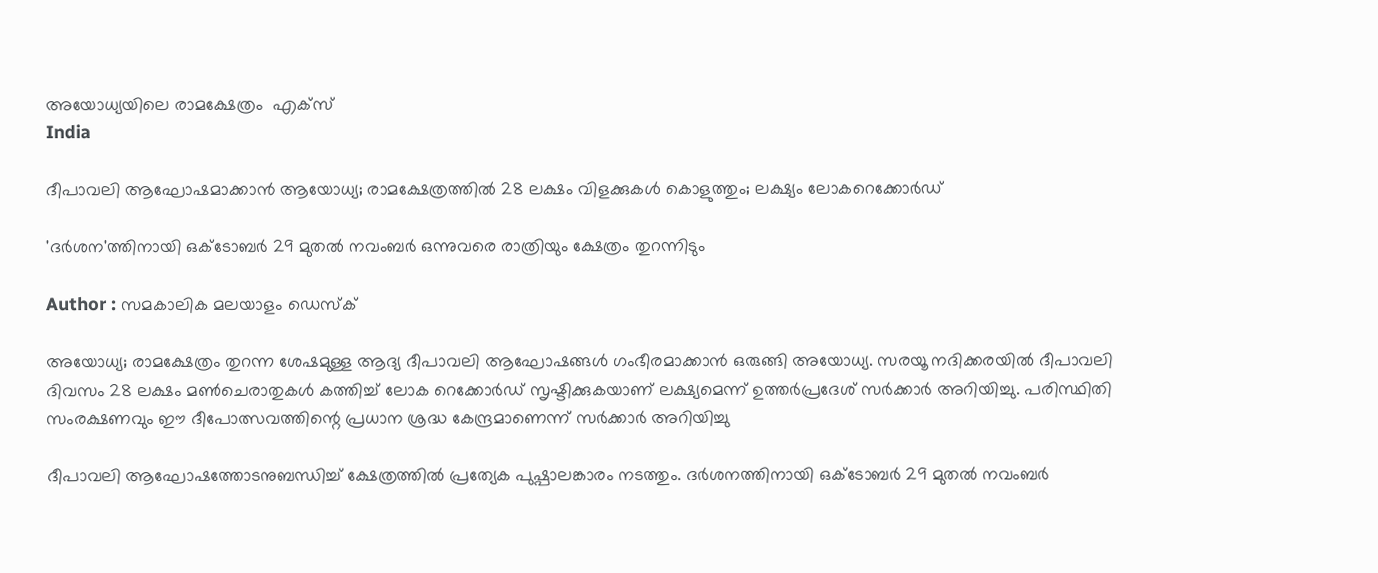അയോധ്യയിലെ രാമക്ഷേത്രം  എക്‌സ്‌
India

ദീപാവലി ആഘോഷമാക്കാന്‍ ആയോധ്യ; രാമക്ഷേത്രത്തില്‍ 28 ലക്ഷം വിളക്കുകള്‍ കൊളുത്തും; ലക്ഷ്യം ലോകറെക്കോര്‍ഡ്

'ദര്‍ശന'ത്തിനായി ഒക്ടോബര്‍ 29 മുതല്‍ നവംബര്‍ ഒന്നുവരെ രാത്രിയും ക്ഷേത്രം തുറന്നിടും

Author : സമകാലിക മലയാളം ഡെസ്ക്

അയോധ്യ; രാമക്ഷേത്രം തുറന്ന ശേഷമുള്ള ആദ്യ ദീപാവലി ആഘോഷങ്ങള്‍ ഗംഭീരമാക്കാന്‍ ഒരുങ്ങി അയോധ്യ. സരയൂ നദിക്കരയില്‍ ദീപാവലി ദിവസം 28 ലക്ഷം മണ്‍ചെരാതുകള്‍ കത്തിച്ച് ലോക റെക്കോര്‍ഡ് സൃഷ്ടിക്കുകയാണ് ലക്ഷ്യമെന്ന് ഉത്തര്‍പ്രദേശ് സര്‍ക്കാര്‍ അറിയിച്ചു. പരിസ്ഥിതി സംരക്ഷണവും ഈ ദീപോത്സവത്തിന്റെ പ്രധാന ശ്രദ്ധ കേന്ദ്രമാണെന്ന് സര്‍ക്കാര്‍ അറിയിച്ചു

ദീപാവലി ആഘോഷത്തോടനുബന്ധിച്ച് ക്ഷേത്രത്തില്‍ പ്രത്യേക പുഷ്പാലങ്കാരം നടത്തും. ദര്‍ശനത്തിനായി ഒക്ടോബര്‍ 29 മുതല്‍ നവംബര്‍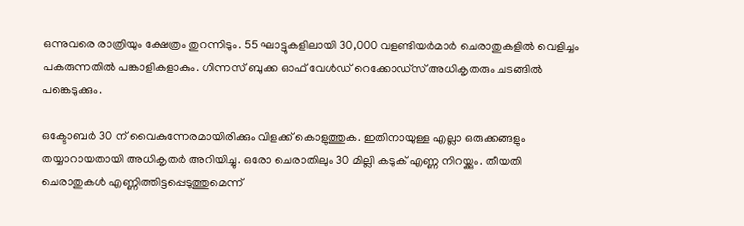ഒന്നുവരെ രാത്രിയും ക്ഷേത്രം തുറന്നിടും. 55 ഘാട്ടുകളിലായി 30,000 വളണ്ടിയര്‍മാര്‍ ചെരാതുകളില്‍ വെളിച്ചം പകരുന്നതില്‍ പങ്കാളികളാകും. ഗിന്നസ് ബുക്ക ഓഫ് വേള്‍ഡ് റെക്കോഡ്സ് അധികൃതരും ചടങ്ങില്‍ പങ്കെടുക്കും.

ഒക്ടോബര്‍ 30 ന് വൈകുന്നേരമായിരിക്കും വിളക്ക് കൊളുത്തുക. ഇതിനായുള്ള എല്ലാ ഒരുക്കങ്ങളും തയ്യാറായതായി അധികൃതര്‍ അറിയിച്ചു. ഒരോ ചെരാതിലും 30 മില്ലി കടുക് എണ്ണ നിറയ്ക്കും. തീയതി ചെരാതുകള്‍ എണ്ണിത്തിട്ടപ്പെടുത്തുമെന്ന്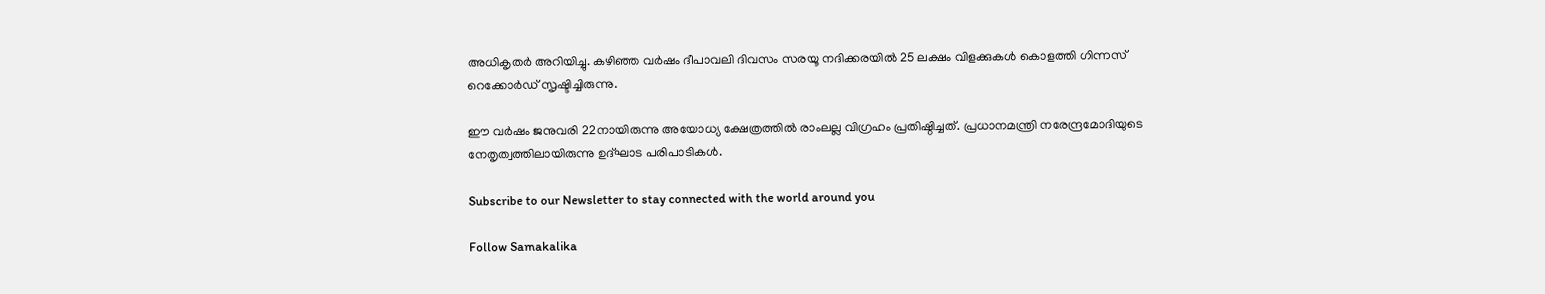അധികൃതര്‍ അറിയിച്ചു. കഴിഞ്ഞ വര്‍ഷം ദീപാവലി ദിവസം സരയൂ നദിക്കരയില്‍ 25 ലക്ഷം വിളക്കുകള്‍ കൊളത്തി ഗിന്നസ് റെക്കോര്‍ഡ് സൃഷ്ടിച്ചിരുന്നു.

ഈ വര്‍ഷം ജനുവരി 22നായിരുന്നു അയോധ്യ ക്ഷേത്രത്തില്‍ രാംലല്ല വിഗ്രഹം പ്രതിഷ്ഠിച്ചത്. പ്രധാനമന്ത്രി നരേന്ദ്രമോദിയുടെ നേതൃത്വത്തിലായിരുന്നു ഉദ്ഘാട പരിപാടികള്‍.

Subscribe to our Newsletter to stay connected with the world around you

Follow Samakalika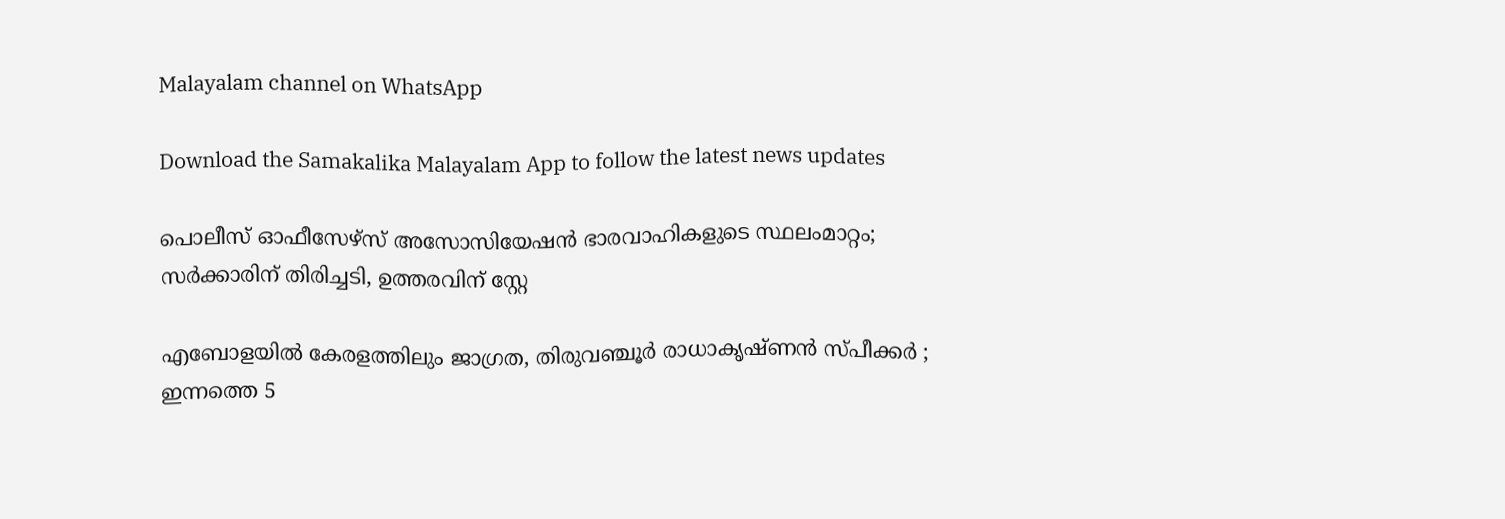Malayalam channel on WhatsApp

Download the Samakalika Malayalam App to follow the latest news updates

പൊലീസ് ഓഫീസേഴ്സ് അസോസിയേഷന്‍ ഭാരവാഹികളുടെ സ്ഥലംമാറ്റം; സര്‍ക്കാരിന് തിരിച്ചടി, ഉത്തരവിന് സ്റ്റേ

എബോളയില്‍ കേരളത്തിലും ജാഗ്രത, തിരുവഞ്ചൂര്‍ രാധാകൃഷ്ണന്‍ സ്പീക്കര്‍ ; ഇന്നത്തെ 5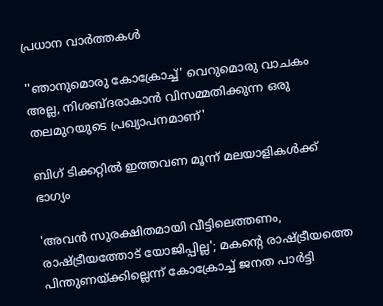പ്രധാന വാര്‍ത്തകള്‍

''ഞാനുമൊരു കോക്രോച്ച്' വെറുമൊരു വാചകം അല്ല, നിശബ്ദരാകാന്‍ വിസമ്മതിക്കുന്ന ഒരു തലമുറയുടെ പ്രഖ്യാപനമാണ്'

ബിഗ് ടിക്കറ്റില്‍ ഇത്തവണ മൂന്ന് മലയാളികള്‍ക്ക് ഭാഗ്യം

'അവൻ സുരക്ഷിതമായി വീട്ടിലെത്തണം, രാഷ്ട്രീയത്തോട് യോജിപ്പില്ല'; മകന്റെ രാഷ്ട്രീയത്തെ പിന്തുണയ്ക്കില്ലെന്ന് കോക്രോച്ച് ജനത പാര്‍ട്ടി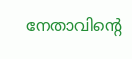നേതാവിന്റെ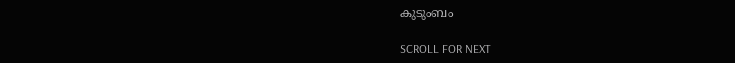കുടുംബം

SCROLL FOR NEXT